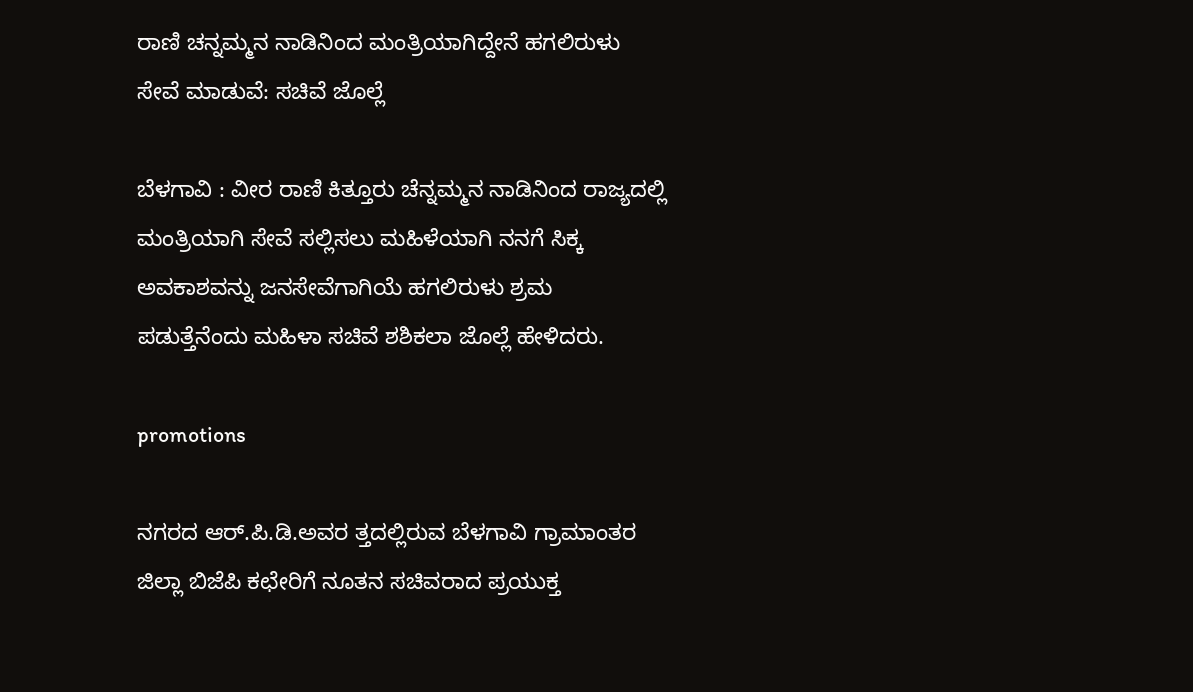ರಾಣಿ ಚನ್ನಮ್ಮನ ನಾಡಿನಿಂದ ಮಂತ್ರಿಯಾಗಿದ್ದೇನೆ ಹಗಲಿರುಳು ಸೇವೆ ಮಾಡುವೆ: ಸಚಿವೆ ಜೊಲ್ಲೆ

ಬೆಳಗಾವಿ : ವೀರ ರಾಣಿ ಕಿತ್ತೂರು ಚೆನ್ನಮ್ಮನ ನಾಡಿನಿಂದ ರಾಜ್ಯದಲ್ಲಿ ಮಂತ್ರಿಯಾಗಿ ಸೇವೆ ಸಲ್ಲಿಸಲು ಮಹಿಳೆಯಾಗಿ ನನಗೆ ಸಿಕ್ಕ ಅವಕಾಶವನ್ನು ಜನಸೇವೆಗಾಗಿಯೆ ಹಗಲಿರುಳು ಶ್ರಮ ಪಡುತ್ತೆನೆಂದು ಮಹಿಳಾ ಸಚಿವೆ ಶಶಿಕಲಾ ಜೊಲ್ಲೆ ಹೇಳಿದರು.

promotions

ನಗರದ ಆರ್.ಪಿ.ಡಿ.ಅವರ ತ್ತದಲ್ಲಿರುವ ಬೆಳಗಾವಿ ಗ್ರಾಮಾಂತರ ಜಿಲ್ಲಾ ಬಿಜೆಪಿ ಕಛೇರಿಗೆ ನೂತನ ಸಚಿವರಾದ ಪ್ರಯುಕ್ತ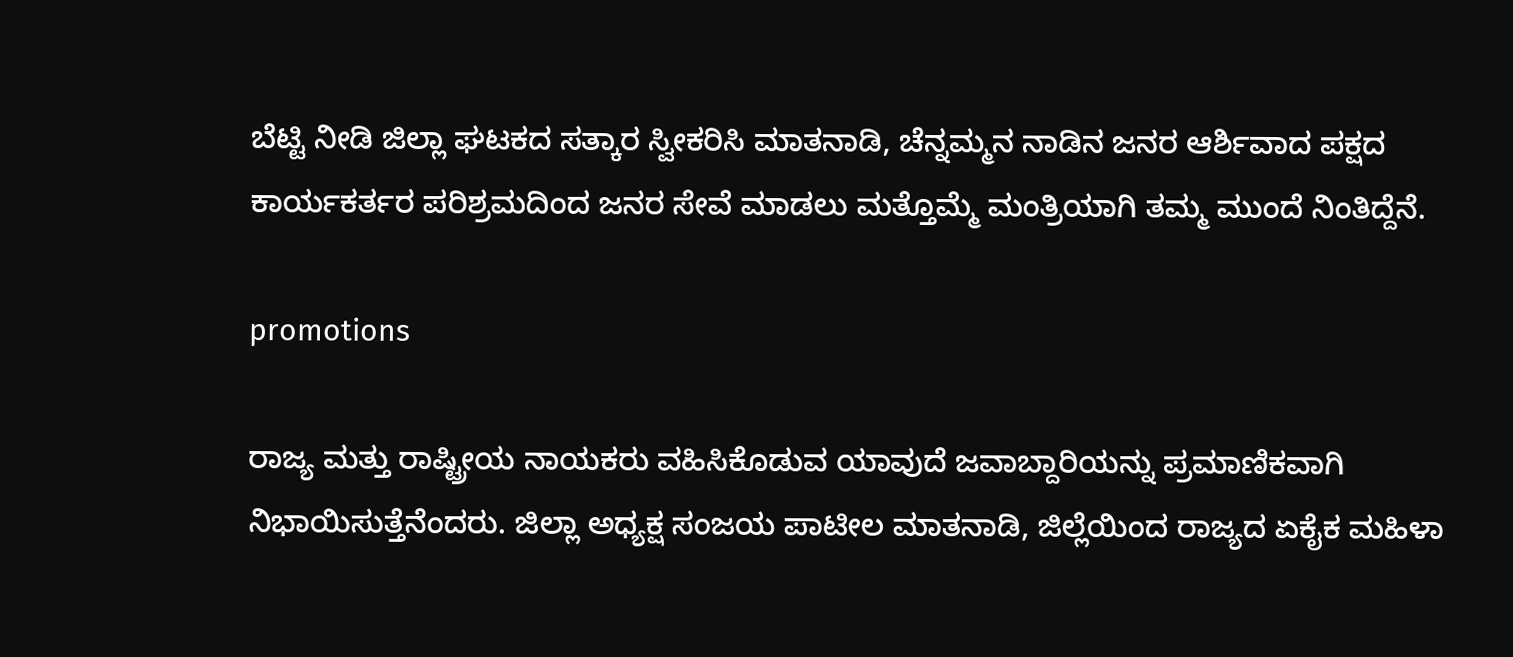ಬೆಟ್ಟಿ ನೀಡಿ ಜಿಲ್ಲಾ ಘಟಕದ ಸತ್ಕಾರ ಸ್ವೀಕರಿಸಿ ಮಾತನಾಡಿ, ಚೆನ್ನಮ್ಮನ ನಾಡಿನ ಜನರ ಆರ್ಶಿವಾದ ಪಕ್ಷದ ಕಾರ್ಯಕರ್ತರ ಪರಿಶ್ರಮದಿಂದ ಜನರ ಸೇವೆ ಮಾಡಲು ಮತ್ತೊಮ್ಮೆ ಮಂತ್ರಿಯಾಗಿ ತಮ್ಮ ಮುಂದೆ ನಿಂತಿದ್ದೆನೆ.

promotions

ರಾಜ್ಯ ಮತ್ತು ರಾಷ್ಟ್ರೀಯ ನಾಯಕರು ವಹಿಸಿಕೊಡುವ ಯಾವುದೆ ಜವಾಬ್ದಾರಿಯನ್ನು ಪ್ರಮಾಣಿಕವಾಗಿ ನಿಭಾಯಿಸುತ್ತೆನೆಂದರು. ಜಿಲ್ಲಾ ಅಧ್ಯಕ್ಷ ಸಂಜಯ ಪಾಟೀಲ ಮಾತನಾಡಿ, ಜಿಲ್ಲೆಯಿಂದ ರಾಜ್ಯದ ಏಕೈಕ ಮಹಿಳಾ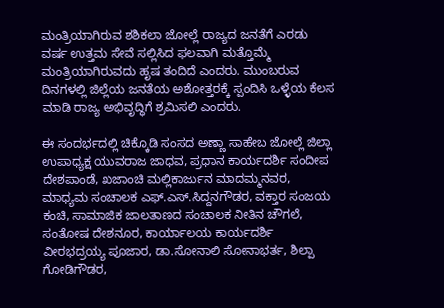ಮಂತ್ರಿಯಾಗಿರುವ ಶಶಿಕಲಾ ಜೋಲ್ಲೆ ರಾಜ್ಯದ ಜನತೆಗೆ ಎರಡು ವರ್ಷ ಉತ್ತಮ ಸೇವೆ ಸಲ್ಲಿಸಿದ ಫಲವಾಗಿ ಮತ್ತೊಮ್ಮೆ ಮಂತ್ರಿಯಾಗಿರುವದು ಹೃಷ ತಂದಿದೆ ಎಂದರು. ಮುಂಬರುವ ದಿನಗಳಲ್ಲಿ ಜಿಲ್ಲೆಯ ಜನತೆಯ ಅಶೋತ್ತರಕ್ಕೆ ಸ್ಪಂದಿಸಿ ಒಳ್ಳೆಯ ಕೆಲಸ ಮಾಡಿ ರಾಜ್ಯ ಅಭಿವೃದ್ಧಿಗೆ ಶ್ರಮಿಸಲಿ ಎಂದರು.

ಈ ಸಂದರ್ಭದಲ್ಲಿ ಚಿಕ್ಕೊಡಿ ಸಂಸದ ಅಣ್ಣಾ ಸಾಹೇಬ ಜೋಲ್ಲೆ ಜಿಲ್ಲಾ ಉಪಾಧ್ಯಕ್ಷ ಯುವರಾಜ ಜಾಧವ, ಪ್ರಧಾನ ಕಾರ್ಯದರ್ಶಿ ಸಂದೀಪ ದೇಶಪಾಂಡೆ, ಖಜಾಂಚಿ ಮಲ್ಲಿಕಾರ್ಜುನ ಮಾದಮ್ಮನವರ, ಮಾಧ್ಯಮ ಸಂಚಾಲಕ ಎಫ್.ಎಸ್.ಸಿದ್ದನಗೌಡರ, ವಕ್ತಾರ ಸಂಜಯ ಕಂಚಿ, ಸಾಮಾಜಿಕ ಜಾಲತಾಣದ ಸಂಚಾಲಕ ನೀತಿನ ಚೌಗಲೆ, ಸಂತೋಷ ದೇಶನೂರ, ಕಾರ್ಯಾಲಯ ಕಾರ್ಯದರ್ಶಿ ವೀರಭದ್ರಯ್ಯ ಪೂಜಾರ, ಡಾ.ಸೋನಾಲಿ ಸೋನಾಭರ್ತ, ಶಿಲ್ಪಾ ಗೋಡಿಗೌಡರ,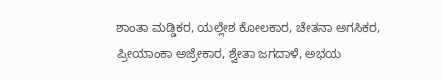ಶಾಂತಾ ಮಡ್ಡಿಕರ, ಯಲ್ಲೇಶ ಕೋಲಕಾರ, ಚೇತನಾ ಅಗಸಿಕರ, ಪ್ರೀಯಾಂಕಾ ಅಜ್ರೇಕಾರ, ಶ್ವೇತಾ ಜಗದಾಳೆ, ಅಭಯ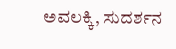ಅವಲಕ್ಕಿ, ಸುದರ್ಶನ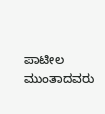ಪಾಟೀಲ ಮುಂತಾದವರು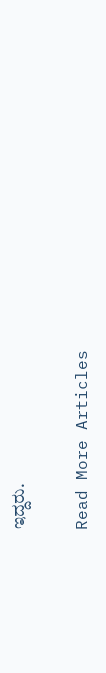ಇದ್ದರು.

Read More Articles